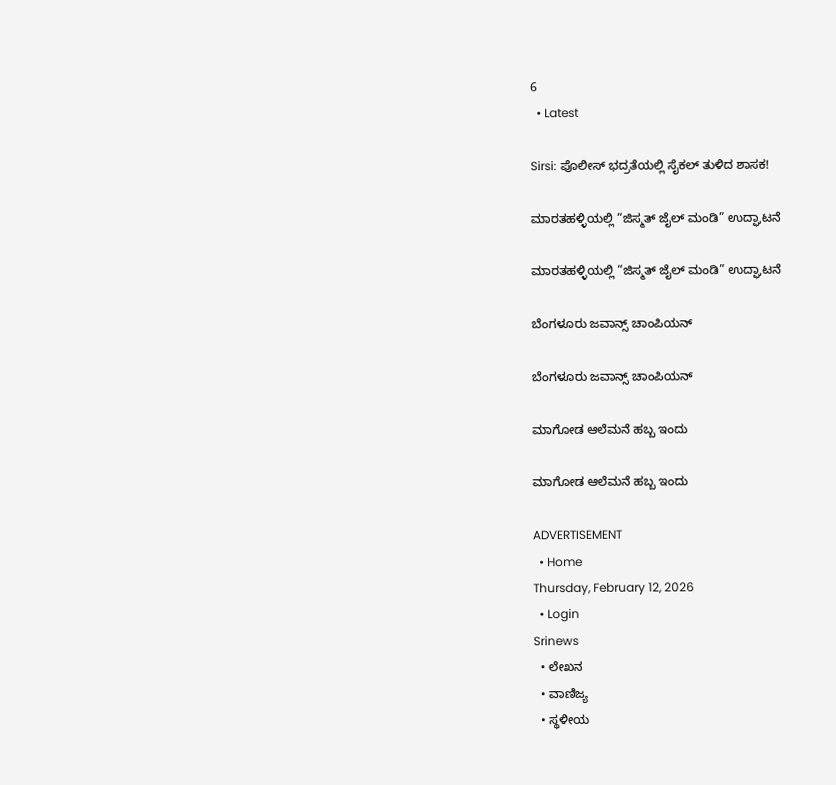6
  • Latest

Sirsi: ಪೊಲೀಸ್ ಭದ್ರತೆಯಲ್ಲಿ ಸೈಕಲ್ ತುಳಿದ ಶಾಸಕ!

ಮಾರತಹಳ್ಳಿಯಲ್ಲಿ “ಜಿಸ್ಮತ್ ಜೈಲ್ ಮಂಡಿ” ಉದ್ಘಾಟನೆ

ಮಾರತಹಳ್ಳಿಯಲ್ಲಿ “ಜಿಸ್ಮತ್ ಜೈಲ್ ಮಂಡಿ” ಉದ್ಘಾಟನೆ

ಬೆಂಗಳೂರು ಜವಾನ್ಸ್ ಚಾಂಪಿಯನ್

ಬೆಂಗಳೂರು ಜವಾನ್ಸ್ ಚಾಂಪಿಯನ್

ಮಾಗೋಡ ಆಲೆಮನೆ ಹಬ್ಬ ಇಂದು

ಮಾಗೋಡ ಆಲೆಮನೆ ಹಬ್ಬ ಇಂದು

ADVERTISEMENT
  • Home
Thursday, February 12, 2026
  • Login
Srinews
  • ಲೇಖನ
  • ವಾಣಿಜ್ಯ
  • ಸ್ಥಳೀಯ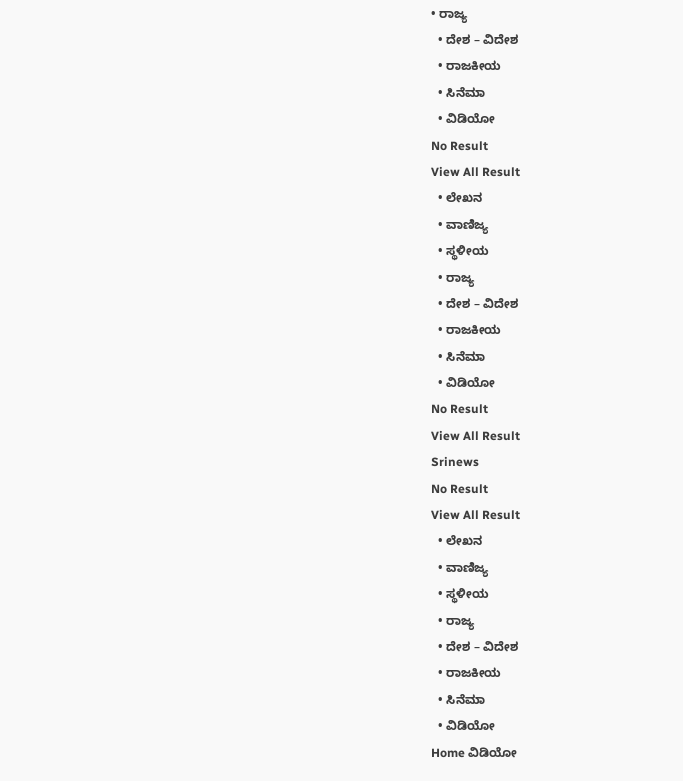• ರಾಜ್ಯ
  • ದೇಶ – ವಿದೇಶ
  • ರಾಜಕೀಯ
  • ಸಿನೆಮಾ
  • ವಿಡಿಯೋ
No Result
View All Result
  • ಲೇಖನ
  • ವಾಣಿಜ್ಯ
  • ಸ್ಥಳೀಯ
  • ರಾಜ್ಯ
  • ದೇಶ – ವಿದೇಶ
  • ರಾಜಕೀಯ
  • ಸಿನೆಮಾ
  • ವಿಡಿಯೋ
No Result
View All Result
Srinews
No Result
View All Result
  • ಲೇಖನ
  • ವಾಣಿಜ್ಯ
  • ಸ್ಥಳೀಯ
  • ರಾಜ್ಯ
  • ದೇಶ – ವಿದೇಶ
  • ರಾಜಕೀಯ
  • ಸಿನೆಮಾ
  • ವಿಡಿಯೋ
Home ವಿಡಿಯೋ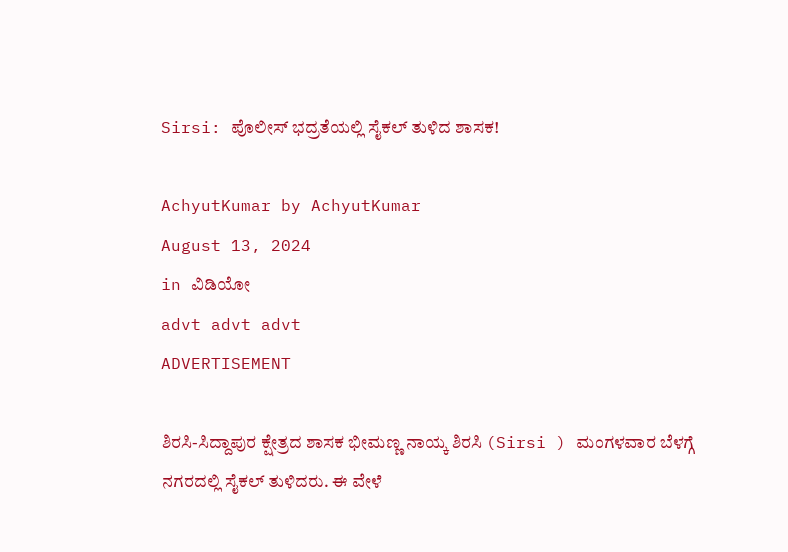Sirsi: ಪೊಲೀಸ್ ಭದ್ರತೆಯಲ್ಲಿ ಸೈಕಲ್ ತುಳಿದ ಶಾಸಕ!

AchyutKumar by AchyutKumar
August 13, 2024
in ವಿಡಿಯೋ
advt advt advt
ADVERTISEMENT

ಶಿರಸಿ-ಸಿದ್ದಾಪುರ ಕ್ಷೇತ್ರದ ಶಾಸಕ ಭೀಮಣ್ಣ ನಾಯ್ಕ ಶಿರಸಿ (Sirsi ) ಮಂಗಳವಾರ ಬೆಳಗ್ಗೆ ನಗರದಲ್ಲಿ ಸೈಕಲ್ ತುಳಿದರು. ಈ ವೇಳೆ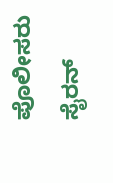ಪೊಲೀಸರು ಸೈರನ್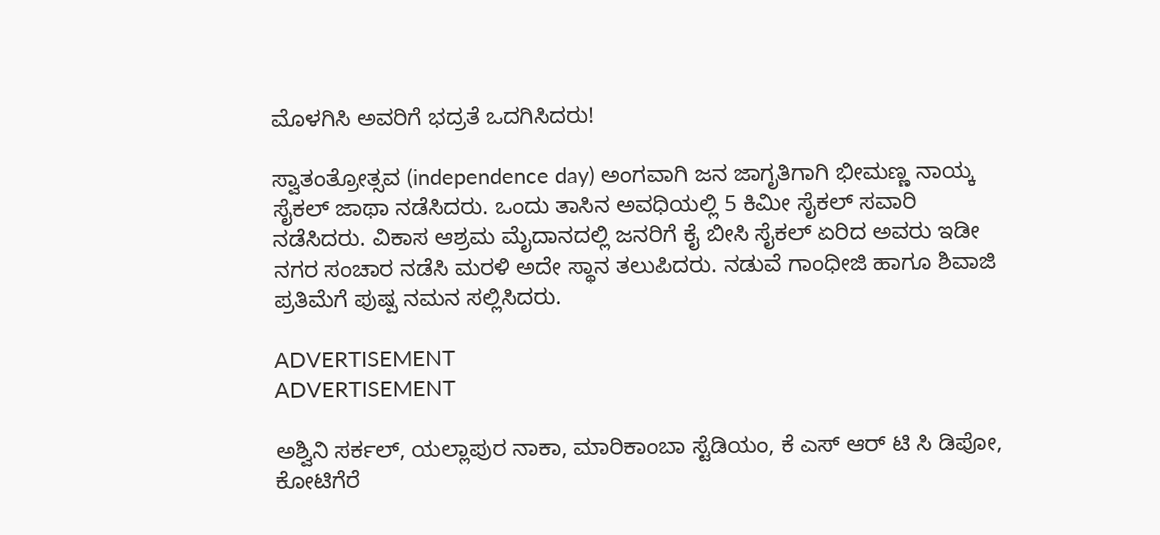ಮೊಳಗಿಸಿ ಅವರಿಗೆ ಭದ್ರತೆ ಒದಗಿಸಿದರು!

ಸ್ವಾತಂತ್ರೋತ್ಸವ (independence day) ಅಂಗವಾಗಿ ಜನ ಜಾಗೃತಿಗಾಗಿ ಭೀಮಣ್ಣ ನಾಯ್ಕ ಸೈಕಲ್ ಜಾಥಾ ನಡೆಸಿದರು. ಒಂದು ತಾಸಿನ ಅವಧಿಯಲ್ಲಿ 5 ಕಿಮೀ ಸೈಕಲ್ ಸವಾರಿ ನಡೆಸಿದರು. ವಿಕಾಸ ಆಶ್ರಮ ಮೈದಾನದಲ್ಲಿ ಜನರಿಗೆ ಕೈ ಬೀಸಿ ಸೈಕಲ್ ಏರಿದ ಅವರು ಇಡೀ ನಗರ ಸಂಚಾರ ನಡೆಸಿ ಮರಳಿ ಅದೇ ಸ್ಥಾನ ತಲುಪಿದರು. ನಡುವೆ ಗಾಂಧೀಜಿ ಹಾಗೂ ಶಿವಾಜಿ ಪ್ರತಿಮೆಗೆ ಪುಷ್ಪ ನಮನ ಸಲ್ಲಿಸಿದರು.

ADVERTISEMENT
ADVERTISEMENT

ಅಶ್ವಿನಿ ಸರ್ಕಲ್, ಯಲ್ಲಾಪುರ ನಾಕಾ, ಮಾರಿಕಾಂಬಾ ಸ್ಟೆಡಿಯಂ, ಕೆ ಎಸ್ ಆರ್ ಟಿ ಸಿ ಡಿಪೋ, ಕೋಟಿಗೆರೆ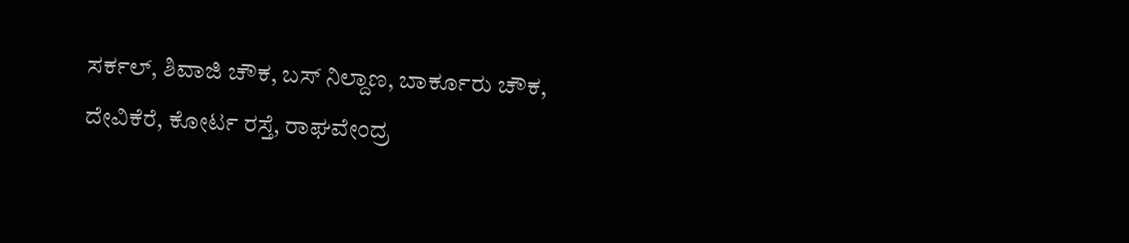ಸರ್ಕಲ್, ಶಿವಾಜಿ ಚೌಕ, ಬಸ್ ನಿಲ್ದಾಣ, ಬಾರ್ಕೂರು ಚೌಕ, ದೇವಿಕೆರೆ, ಕೋರ್ಟ ರಸ್ತೆ, ರಾಘವೇಂದ್ರ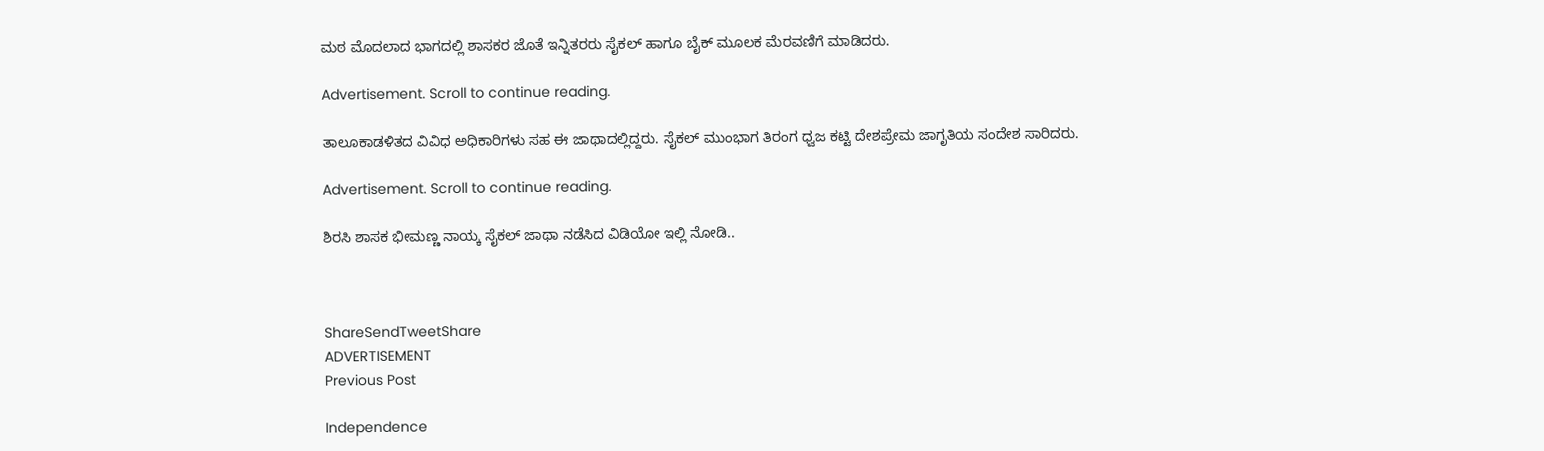ಮಠ ಮೊದಲಾದ ಭಾಗದಲ್ಲಿ ಶಾಸಕರ ಜೊತೆ ಇನ್ನಿತರರು ಸೈಕಲ್ ಹಾಗೂ ಬೈಕ್ ಮೂಲಕ ಮೆರವಣಿಗೆ ಮಾಡಿದರು.

Advertisement. Scroll to continue reading.

ತಾಲೂಕಾಡಳಿತದ ವಿವಿಧ ಅಧಿಕಾರಿಗಳು ಸಹ ಈ ಜಾಥಾದಲ್ಲಿದ್ದರು. ಸೈಕಲ್ ಮುಂಭಾಗ ತಿರಂಗ ಧ್ವಜ ಕಟ್ಟಿ ದೇಶಪ್ರೇಮ ಜಾಗೃತಿಯ ಸಂದೇಶ ಸಾರಿದರು.

Advertisement. Scroll to continue reading.

ಶಿರಸಿ ಶಾಸಕ ಭೀಮಣ್ಣ ನಾಯ್ಕ ಸೈಕಲ್ ಜಾಥಾ ನಡೆಸಿದ ವಿಡಿಯೋ ಇಲ್ಲಿ ನೋಡಿ..



ShareSendTweetShare
ADVERTISEMENT
Previous Post

Independence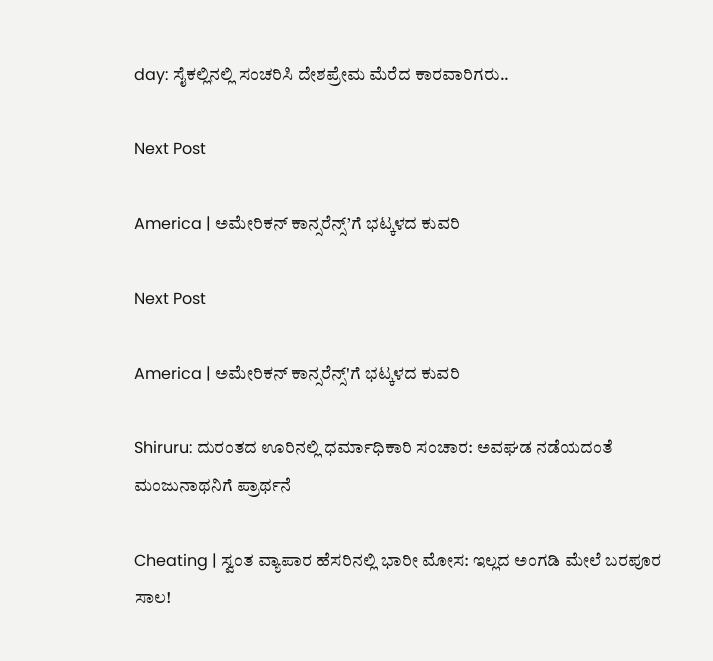day: ಸೈಕಲ್ಲಿನಲ್ಲಿ ಸಂಚರಿಸಿ ದೇಶಪ್ರೇಮ ಮೆರೆದ ಕಾರವಾರಿಗರು..

Next Post

America | ಅಮೇರಿಕನ್ ಕಾನ್ಸರೆನ್ಸ್’ಗೆ ಭಟ್ಕಳದ ಕುವರಿ

Next Post

America | ಅಮೇರಿಕನ್ ಕಾನ್ಸರೆನ್ಸ್'ಗೆ ಭಟ್ಕಳದ ಕುವರಿ

Shiruru: ದುರಂತದ ಊರಿನಲ್ಲಿ ಧರ್ಮಾಧಿಕಾರಿ ಸಂಚಾರ: ಅವಘಡ ನಡೆಯದಂತೆ ಮಂಜುನಾಥನಿಗೆ ಪ್ರಾರ್ಥನೆ

Cheating | ಸ್ವಂತ ವ್ಯಾಪಾರ ಹೆಸರಿನಲ್ಲಿ ಭಾರೀ ಮೋಸ: ಇಲ್ಲದ ಅಂಗಡಿ ಮೇಲೆ ಬರಪೂರ ಸಾಲ!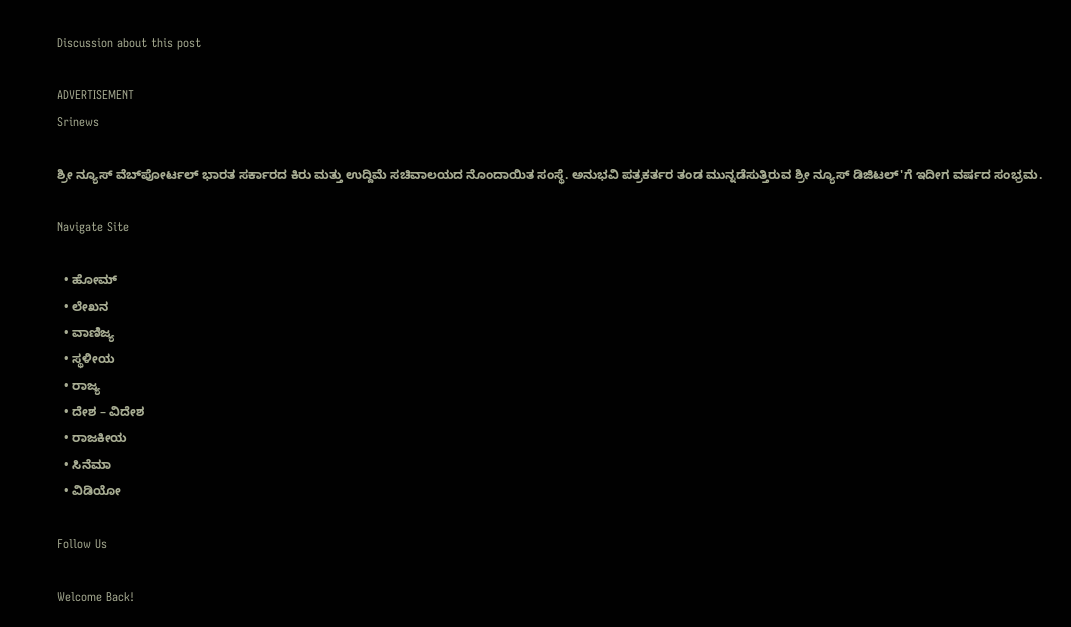Discussion about this post

ADVERTISEMENT
Srinews

ಶ್ರೀ ನ್ಯೂಸ್ ವೆಬ್‌ಪೋರ್ಟಲ್ ಭಾರತ ಸರ್ಕಾರದ ಕಿರು ಮತ್ತು ಉದ್ದಿಮೆ ಸಚಿವಾಲಯದ ನೊಂದಾಯಿತ ಸಂಸ್ಥೆ. ಅನುಭವಿ ಪತ್ರಕರ್ತರ ತಂಡ ಮುನ್ನಡೆಸುತ್ತಿರುವ ಶ್ರೀ ನ್ಯೂಸ್ ಡಿಜಿಟಲ್'ಗೆ ಇದೀಗ ವರ್ಷದ ಸಂಭ್ರಮ.

Navigate Site

  • ಹೋಮ್
  • ಲೇಖನ
  • ವಾಣಿಜ್ಯ
  • ಸ್ಥಳೀಯ
  • ರಾಜ್ಯ
  • ದೇಶ – ವಿದೇಶ
  • ರಾಜಕೀಯ
  • ಸಿನೆಮಾ
  • ವಿಡಿಯೋ

Follow Us

Welcome Back!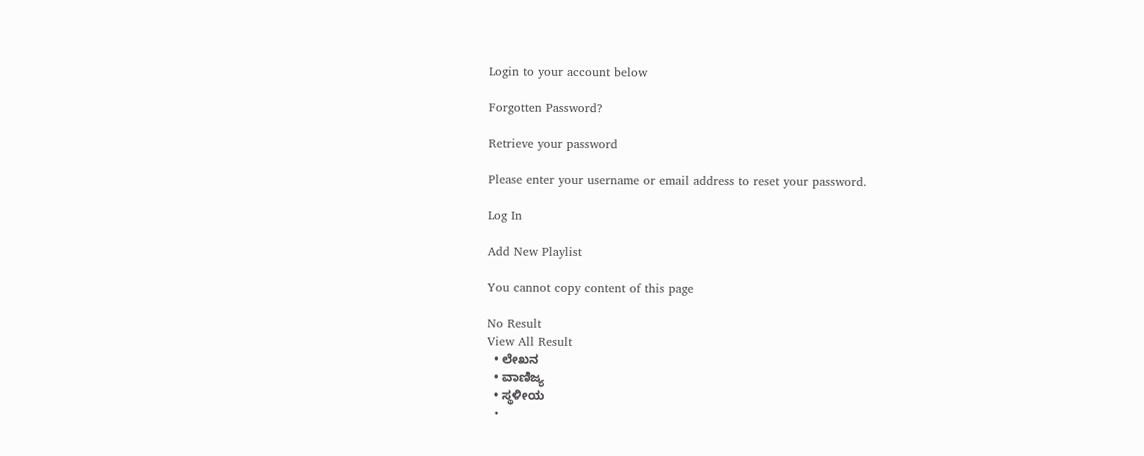Login to your account below

Forgotten Password?

Retrieve your password

Please enter your username or email address to reset your password.

Log In

Add New Playlist

You cannot copy content of this page

No Result
View All Result
  • ಲೇಖನ
  • ವಾಣಿಜ್ಯ
  • ಸ್ಥಳೀಯ
  •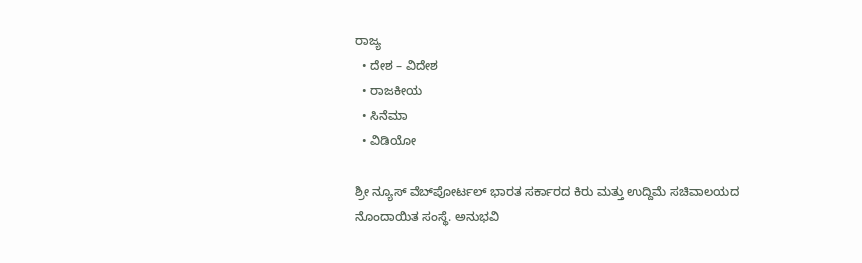ರಾಜ್ಯ
  • ದೇಶ – ವಿದೇಶ
  • ರಾಜಕೀಯ
  • ಸಿನೆಮಾ
  • ವಿಡಿಯೋ

ಶ್ರೀ ನ್ಯೂಸ್ ವೆಬ್‌ಪೋರ್ಟಲ್ ಭಾರತ ಸರ್ಕಾರದ ಕಿರು ಮತ್ತು ಉದ್ದಿಮೆ ಸಚಿವಾಲಯದ ನೊಂದಾಯಿತ ಸಂಸ್ಥೆ. ಅನುಭವಿ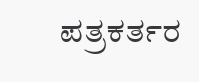ಪತ್ರಕರ್ತರ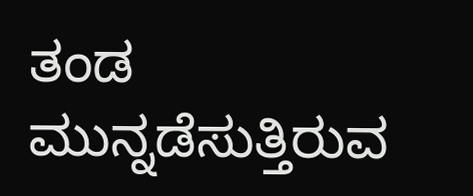ತಂಡ ಮುನ್ನಡೆಸುತ್ತಿರುವ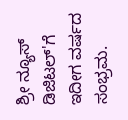ಶ್ರೀ ನ್ಯೂಸ್ ಡಿಜಿಟಲ್'ಗೆ ಇದೀಗ ವರ್ಷದ ಸಂಭ್ರಮ.